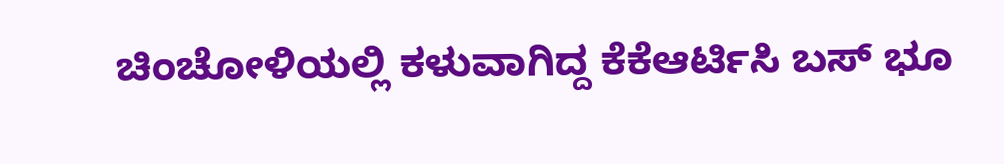ಚಿಂಚೋಳಿಯಲ್ಲಿ ಕಳುವಾಗಿದ್ದ ಕೆಕೆಆರ್ಟಿಸಿ ಬಸ್ ಭೂ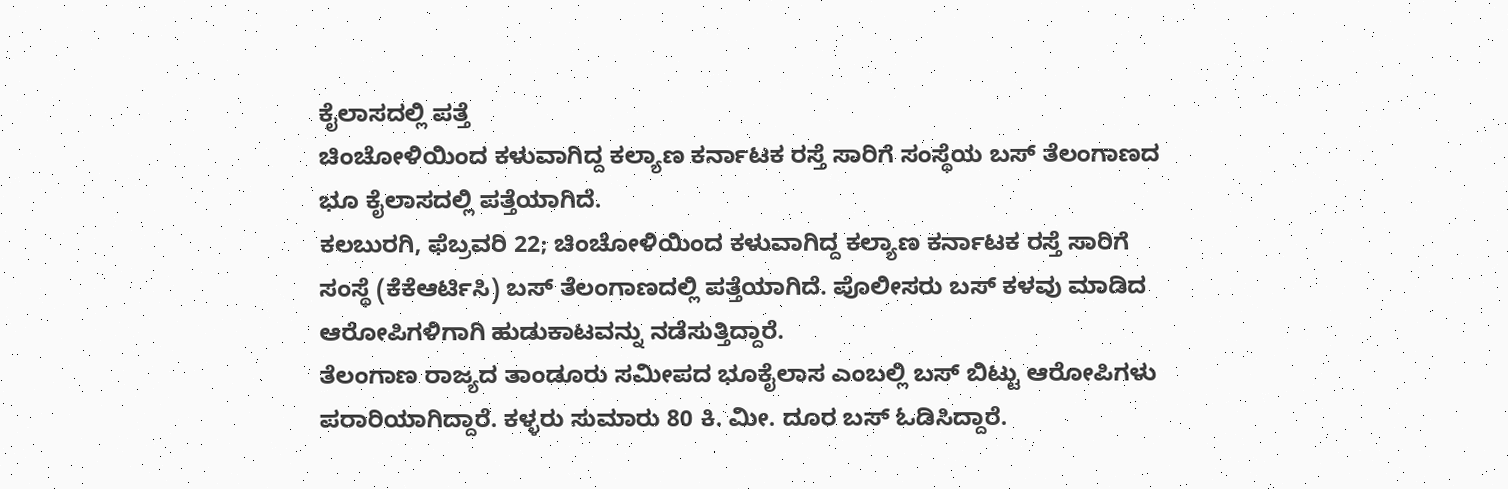ಕೈಲಾಸದಲ್ಲಿ ಪತ್ತೆ
ಚಿಂಚೋಳಿಯಿಂದ ಕಳುವಾಗಿದ್ದ ಕಲ್ಯಾಣ ಕರ್ನಾಟಕ ರಸ್ತೆ ಸಾರಿಗೆ ಸಂಸ್ಥೆಯ ಬಸ್ ತೆಲಂಗಾಣದ ಭೂ ಕೈಲಾಸದಲ್ಲಿ ಪತ್ತೆಯಾಗಿದೆ.
ಕಲಬುರಗಿ, ಫೆಬ್ರವರಿ 22; ಚಿಂಚೋಳಿಯಿಂದ ಕಳುವಾಗಿದ್ದ ಕಲ್ಯಾಣ ಕರ್ನಾಟಕ ರಸ್ತೆ ಸಾರಿಗೆ ಸಂಸ್ಥೆ (ಕೆಕೆಆರ್ಟಿಸಿ) ಬಸ್ ತೆಲಂಗಾಣದಲ್ಲಿ ಪತ್ತೆಯಾಗಿದೆ. ಪೊಲೀಸರು ಬಸ್ ಕಳವು ಮಾಡಿದ ಆರೋಪಿಗಳಿಗಾಗಿ ಹುಡುಕಾಟವನ್ನು ನಡೆಸುತ್ತಿದ್ದಾರೆ.
ತೆಲಂಗಾಣ ರಾಜ್ಯದ ತಾಂಡೂರು ಸಮೀಪದ ಭೂಕೈಲಾಸ ಎಂಬಲ್ಲಿ ಬಸ್ ಬಿಟ್ಟು ಆರೋಪಿಗಳು ಪರಾರಿಯಾಗಿದ್ದಾರೆ. ಕಳ್ಳರು ಸುಮಾರು 80 ಕಿ. ಮೀ. ದೂರ ಬಸ್ ಓಡಿಸಿದ್ದಾರೆ.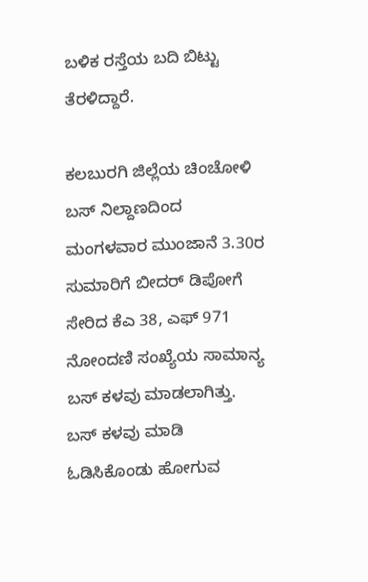ಬಳಿಕ ರಸ್ತೆಯ ಬದಿ ಬಿಟ್ಟು ತೆರಳಿದ್ದಾರೆ.

ಕಲಬುರಗಿ ಜಿಲ್ಲೆಯ ಚಿಂಚೋಳಿ ಬಸ್ ನಿಲ್ದಾಣದಿಂದ ಮಂಗಳವಾರ ಮುಂಜಾನೆ 3.30ರ ಸುಮಾರಿಗೆ ಬೀದರ್ ಡಿಪೋಗೆ ಸೇರಿದ ಕೆಎ 38, ಎಫ್ 971 ನೋಂದಣಿ ಸಂಖ್ಯೆಯ ಸಾಮಾನ್ಯ ಬಸ್ ಕಳವು ಮಾಡಲಾಗಿತ್ತು. ಬಸ್ ಕಳವು ಮಾಡಿ ಓಡಿಸಿಕೊಂಡು ಹೋಗುವ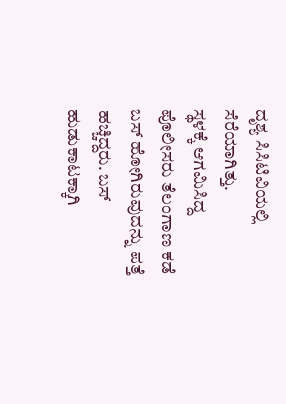ದೃಶ್ಯ ಸಿಸಿಟಿವಿಯಲ್ಲಿ ಸೆರೆಯಾಗಿತ್ತು.
ಸ್ಥಳಕ್ಕೆ ಆಗಮಿಸಿದ್ದ ಪೊಲೀಸರು ತೆಲಂಗಾಣ ಕಡೆ ಬಸ್ ಹೋಗಿರುವುದನ್ನು ಪತ್ತೆ ಹಚ್ಚಿದ್ದರು. ಬಸ್ ಹುಡುಕಾಟಕ್ಕಾಗಿ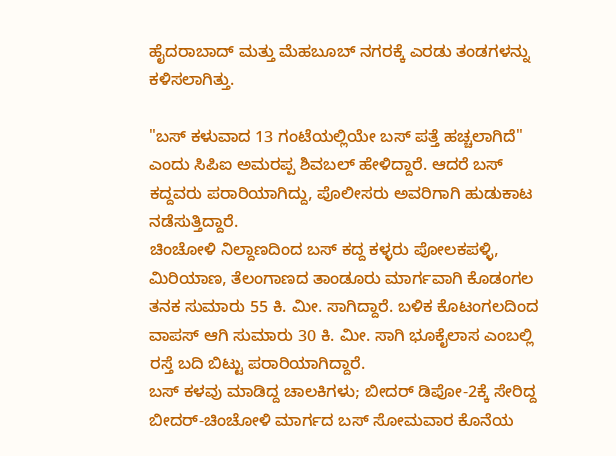ಹೈದರಾಬಾದ್ ಮತ್ತು ಮೆಹಬೂಬ್ ನಗರಕ್ಕೆ ಎರಡು ತಂಡಗಳನ್ನು ಕಳಿಸಲಾಗಿತ್ತು.

"ಬಸ್ ಕಳುವಾದ 13 ಗಂಟೆಯಲ್ಲಿಯೇ ಬಸ್ ಪತ್ತೆ ಹಚ್ಚಲಾಗಿದೆ" ಎಂದು ಸಿಪಿಐ ಅಮರಪ್ಪ ಶಿವಬಲ್ ಹೇಳಿದ್ದಾರೆ. ಆದರೆ ಬಸ್ ಕದ್ದವರು ಪರಾರಿಯಾಗಿದ್ದು, ಪೊಲೀಸರು ಅವರಿಗಾಗಿ ಹುಡುಕಾಟ ನಡೆಸುತ್ತಿದ್ದಾರೆ.
ಚಿಂಚೋಳಿ ನಿಲ್ದಾಣದಿಂದ ಬಸ್ ಕದ್ದ ಕಳ್ಳರು ಪೋಲಕಪಳ್ಳಿ, ಮಿರಿಯಾಣ, ತೆಲಂಗಾಣದ ತಾಂಡೂರು ಮಾರ್ಗವಾಗಿ ಕೊಡಂಗಲ ತನಕ ಸುಮಾರು 55 ಕಿ. ಮೀ. ಸಾಗಿದ್ದಾರೆ. ಬಳಿಕ ಕೊಟಂಗಲದಿಂದ ವಾಪಸ್ ಆಗಿ ಸುಮಾರು 30 ಕಿ. ಮೀ. ಸಾಗಿ ಭೂಕೈಲಾಸ ಎಂಬಲ್ಲಿ ರಸ್ತೆ ಬದಿ ಬಿಟ್ಟು ಪರಾರಿಯಾಗಿದ್ದಾರೆ.
ಬಸ್ ಕಳವು ಮಾಡಿದ್ದ ಚಾಲಕಿಗಳು; ಬೀದರ್ ಡಿಪೋ-2ಕ್ಕೆ ಸೇರಿದ್ದ ಬೀದರ್-ಚಿಂಚೋಳಿ ಮಾರ್ಗದ ಬಸ್ ಸೋಮವಾರ ಕೊನೆಯ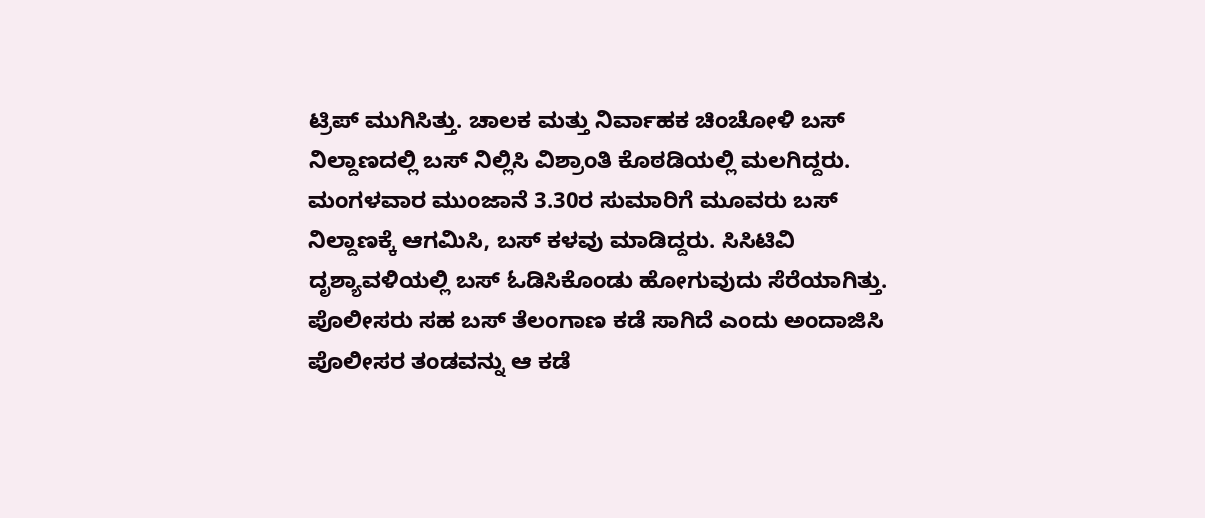ಟ್ರಿಪ್ ಮುಗಿಸಿತ್ತು. ಚಾಲಕ ಮತ್ತು ನಿರ್ವಾಹಕ ಚಿಂಚೋಳಿ ಬಸ್ ನಿಲ್ದಾಣದಲ್ಲಿ ಬಸ್ ನಿಲ್ಲಿಸಿ ವಿಶ್ರಾಂತಿ ಕೊಠಡಿಯಲ್ಲಿ ಮಲಗಿದ್ದರು.
ಮಂಗಳವಾರ ಮುಂಜಾನೆ 3.30ರ ಸುಮಾರಿಗೆ ಮೂವರು ಬಸ್ ನಿಲ್ದಾಣಕ್ಕೆ ಆಗಮಿಸಿ, ಬಸ್ ಕಳವು ಮಾಡಿದ್ದರು. ಸಿಸಿಟಿವಿ ದೃಶ್ಯಾವಳಿಯಲ್ಲಿ ಬಸ್ ಓಡಿಸಿಕೊಂಡು ಹೋಗುವುದು ಸೆರೆಯಾಗಿತ್ತು. ಪೊಲೀಸರು ಸಹ ಬಸ್ ತೆಲಂಗಾಣ ಕಡೆ ಸಾಗಿದೆ ಎಂದು ಅಂದಾಜಿಸಿ ಪೊಲೀಸರ ತಂಡವನ್ನು ಆ ಕಡೆ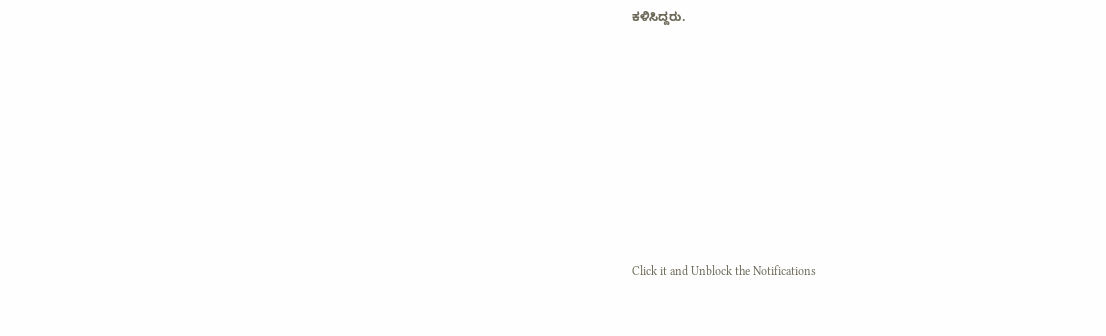ಕಳಿಸಿದ್ದರು.












Click it and Unblock the Notifications